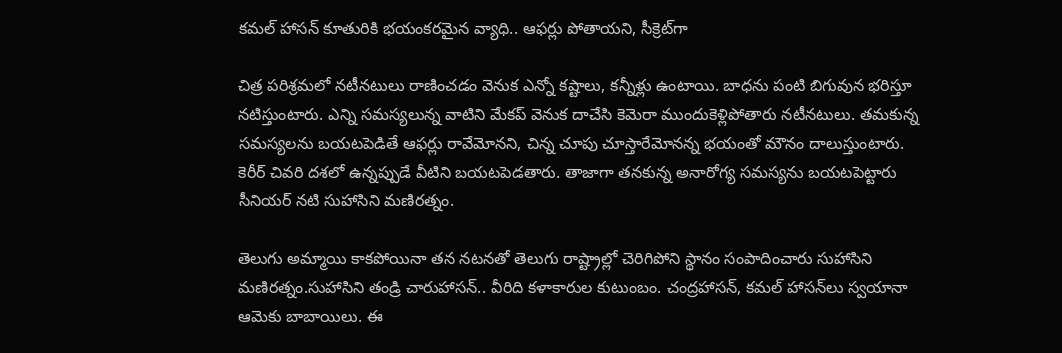కమల్ హాసన్ కూతురికి భయంకరమైన వ్యాధి.. ఆఫర్లు పోతాయని, సీక్రెట్‌గా

చిత్ర పరిశ్రమలో నటీనటులు రాణించడం వెనుక ఎన్నో కష్టాలు, కన్నీళ్లు ఉంటాయి. బాధను పంటి బిగువున భరిస్తూ నటిస్తుంటారు. ఎన్ని సమస్యలున్న వాటిని మేకప్ వెనుక దాచేసి కెమెరా ముందుకెళ్లిపోతారు నటీనటులు. తమకున్న సమస్యలను బయటపెడితే ఆఫర్లు రావేమోనని, చిన్న చూపు చూస్తారేమోనన్న భయంతో మౌనం దాలుస్తుంటారు. కెరీర్ చివరి దశలో ఉన్నప్పుడే వీటిని బయటపెడతారు. తాజాగా తనకున్న అనారోగ్య సమస్యను బయటపెట్టారు సీనియర్ నటి సుహాసిని మణిరత్నం.

తెలుగు అమ్మాయి కాకపోయినా తన నటనతో తెలుగు రాష్ట్రాల్లో చెరిగిపోని స్థానం సంపాదించారు సుహాసిని మణిరత్నం.సుహాసిని తండ్రి చారుహాసన్.. వీరిది కళాకారుల కుటుంబం. చంద్రహాసన్, కమల్ హాసన్‌లు స్వయానా ఆమెకు బాబాయిలు. ఈ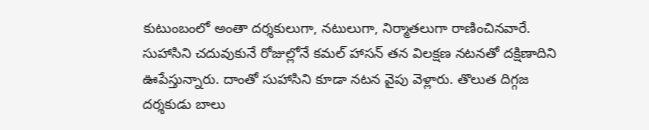కుటుంబంలో అంతా దర్శకులుగా, నటులుగా, నిర్మాతలుగా రాణించినవారే. సుహాసిని చదువుకునే రోజుల్లోనే కమల్ హాసన్ తన విలక్షణ నటనతో దక్షిణాదిని ఊపేస్తున్నారు. దాంతో సుహాసిని కూడా నటన వైపు వెళ్లారు. తొలుత దిగ్గజ దర్శకుడు బాలు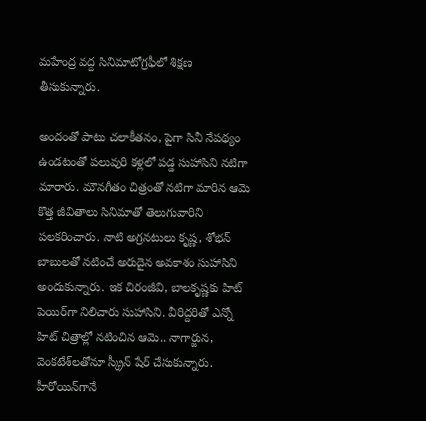మహేంద్ర వద్ద సినిమాటోగ్రఫీలో శిక్షణ తీసుకున్నారు.

అందంతో పాటు చలాకీతనం, పైగా సినీ నేపథ్యం ఉండటంతో పలువురి కళ్లలో పడ్డ సుహాసిని నటిగా మారారు. మౌనగీతం చిత్రంతో నటిగా మారిన ఆమె కొత్త జీవితాలు సినిమాతో తెలుగువారిని పలకరించారు. నాటి అగ్రనటులు కృష్ణ, శోభన్ బాబులతో నటించే అరుదైన అవకాశం సుహాసిని అందుకున్నారు. ఇక చిరంజీవి, బాలకృష్ణకు హిట్ పెయిర్‌గా నిలిచారు సుహాసిని. వీరిద్దరితో ఎన్నో హిట్ చిత్రాల్లో నటించిన ఆమె.. నాగార్జున, వెంకటేశ్‌లతోనూ స్క్రీన్ షేర్ చేసుకున్నారు. హీరోయిన్‌గానే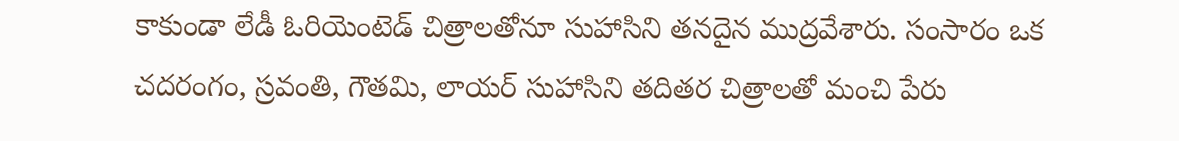కాకుండా లేడీ ఓరియెంటెడ్ చిత్రాలతోనూ సుహాసిని తనదైన ముద్రవేశారు. సంసారం ఒక చదరంగం, స్రవంతి, గౌతమి, లాయర్ సుహాసిని తదితర చిత్రాలతో మంచి పేరు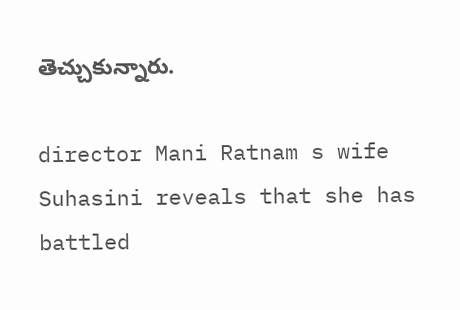తెచ్చుకున్నారు.

director Mani Ratnam s wife Suhasini reveals that she has battled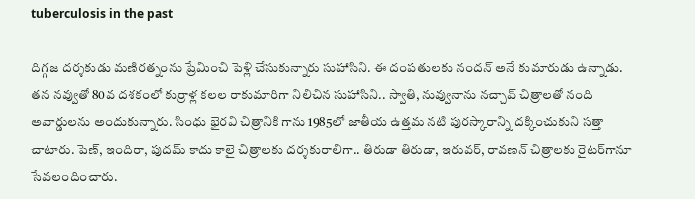tuberculosis in the past

దిగ్గజ దర్శకుడు మణిరత్నంను ప్రేమించి పెళ్లి చేసుకున్నారు సుహాసిని. ఈ దంపతులకు నందన్ అనే కుమారుడు ఉన్నాడు. తన నవ్వుతో 80వ దశకంలో కుర్రాళ్ల కలల రాకుమారిగా నిలిచిన సుహాసిని.. స్వాతి, నువ్వునాను నచ్చావ్ చిత్రాలతో నంది అవార్డులను అందుకున్నారు. సింధు భైరవి చిత్రానికి గాను 1985లో జాతీయ ఉత్తమ నటి పురస్కారాన్ని దక్కించుకుని సత్తా చాటారు. పెణ్, ఇందిరా, పుదమ్ కాదు కాలై చిత్రాలకు దర్శకురాలిగా.. తిరుడా తిరుడా, ఇరువర్, రావణన్ చిత్రాలకు రైటర్‌గానూ సేవలందించారు.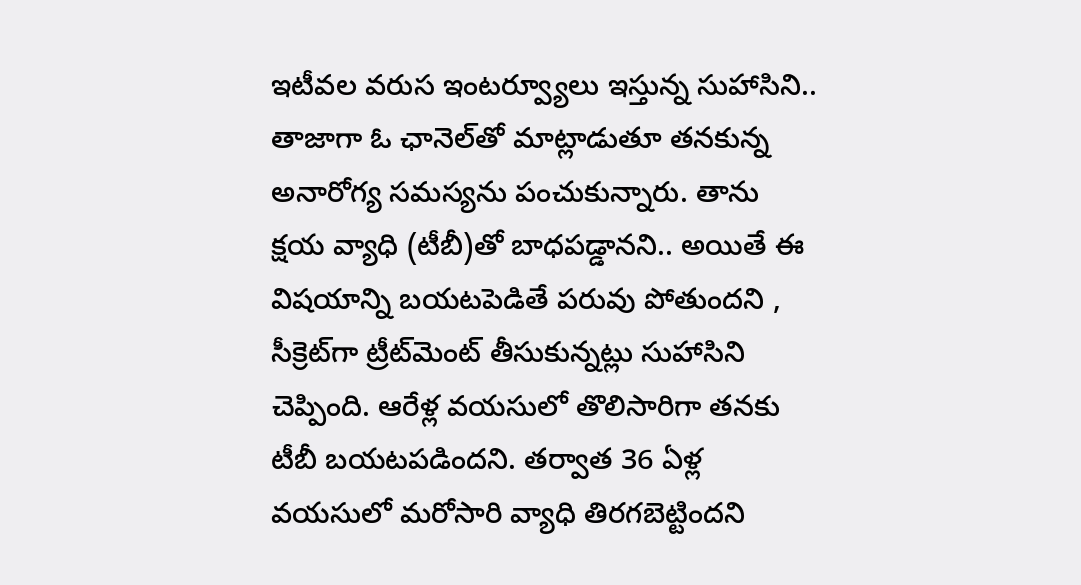ఇటీవల వరుస ఇంటర్వ్యూలు ఇస్తున్న సుహాసిని.. తాజాగా ఓ ఛానెల్‌తో మాట్లాడుతూ తనకున్న అనారోగ్య సమస్యను పంచుకున్నారు. తాను క్షయ వ్యాధి (టీబీ)తో బాధపడ్డానని.. అయితే ఈ విషయాన్ని బయటపెడితే పరువు పోతుందని , సీక్రెట్‌గా ట్రీట్‌మెంట్ తీసుకున్నట్లు సుహాసిని చెప్పింది. ఆరేళ్ల వయసులో తొలిసారిగా తనకు టీబీ బయటపడిందని. తర్వాత 36 ఏళ్ల వయసులో మరోసారి వ్యాధి తిరగబెట్టిందని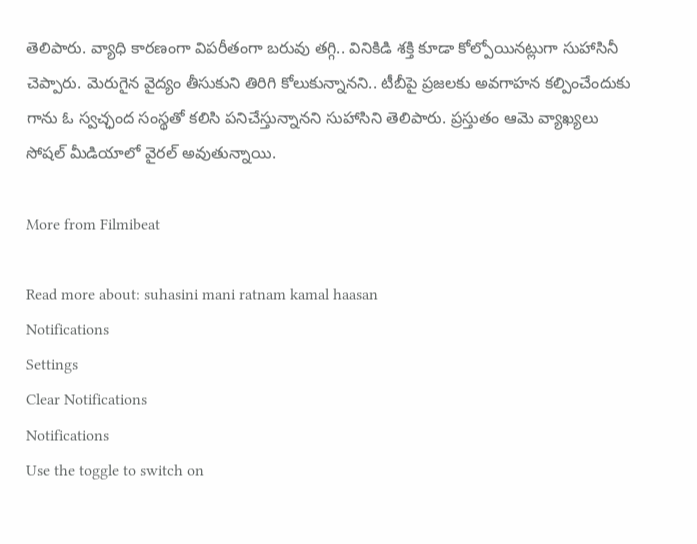తెలిపారు. వ్యాధి కారణంగా విపరీతంగా బరువు తగ్గి.. వినికిడి శక్తి కూడా కోల్పోయినట్లుగా సుహాసినీ చెప్పారు. మెరుగైన వైద్యం తీసుకుని తిరిగి కోలుకున్నానని.. టీబీపై ప్రజలకు అవగాహన కల్పించేందుకు గాను ఓ స్వచ్ఛంద సంస్థతో కలిసి పనిచేస్తున్నానని సుహాసిని తెలిపారు. ప్రస్తుతం ఆమె వ్యాఖ్యలు సోషల్ మీడియాలో వైరల్ అవుతున్నాయి.

More from Filmibeat

Read more about: suhasini mani ratnam kamal haasan
Notifications
Settings
Clear Notifications
Notifications
Use the toggle to switch on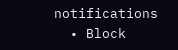notifications
  • Block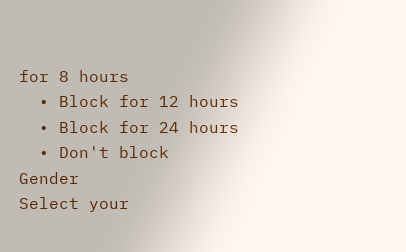for 8 hours
  • Block for 12 hours
  • Block for 24 hours
  • Don't block
Gender
Select your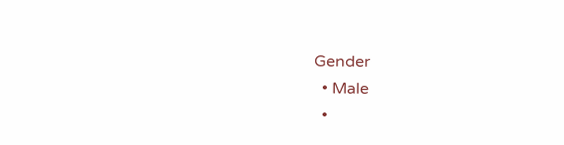Gender
  • Male
  •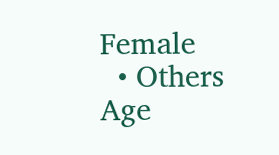Female
  • Others
Age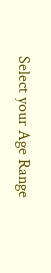Select your Age Range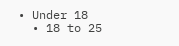• Under 18
  • 18 to 25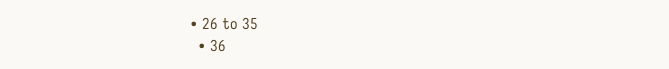• 26 to 35
  • 36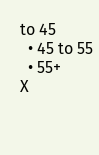to 45
  • 45 to 55
  • 55+
X